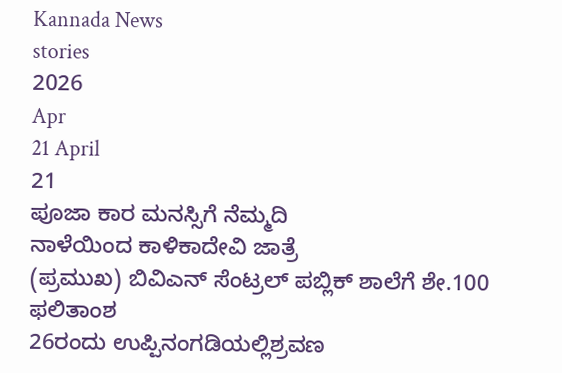Kannada News
stories
2026
Apr
21 April
21
ಪೂಜಾ ಕಾರ ಮನಸ್ಸಿಗೆ ನೆಮ್ಮದಿ
ನಾಳೆಯಿಂದ ಕಾಳಿಕಾದೇವಿ ಜಾತ್ರೆ
(ಪ್ರಮುಖ) ಬಿವಿಎನ್ ಸೆಂಟ್ರಲ್ ಪಬ್ಲಿಕ್ ಶಾಲೆಗೆ ಶೇ.100 ಫಲಿತಾಂಶ
26ರಂದು ಉಪ್ಪಿನಂಗಡಿಯಲ್ಲಿಶ್ರವಣ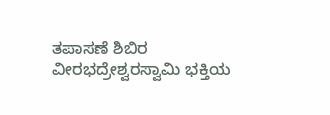ತಪಾಸಣೆ ಶಿಬಿರ
ವೀರಭದ್ರೇಶ್ವರಸ್ವಾಮಿ ಭಕ್ತಿಯ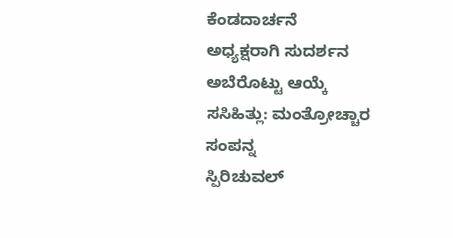ಕೆಂಡದಾರ್ಚನೆ
ಅಧ್ಯಕ್ಷರಾಗಿ ಸುದರ್ಶನ ಅಬೆರೊಟ್ಟು ಆಯ್ಕೆ
ಸಸಿಹಿತ್ಲು: ಮಂತ್ರೋಚ್ಚಾರ ಸಂಪನ್ನ
ಸ್ಪಿರಿಚುವಲ್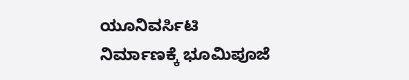ಯೂನಿವರ್ಸಿಟಿ ನಿರ್ಮಾಣಕ್ಕೆ ಭೂಮಿಪೂಜೆ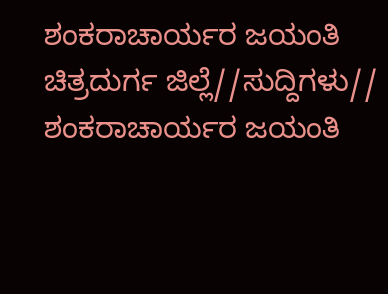ಶಂಕರಾಚಾರ್ಯರ ಜಯಂತಿ
ಚಿತ್ರದುರ್ಗ ಜಿಲ್ಲೆ//ಸುದ್ದಿಗಳು//
ಶಂಕರಾಚಾರ್ಯರ ಜಯಂತಿ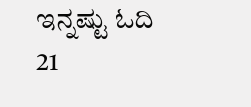ಇನ್ನಷ್ಟು ಓದಿ
21